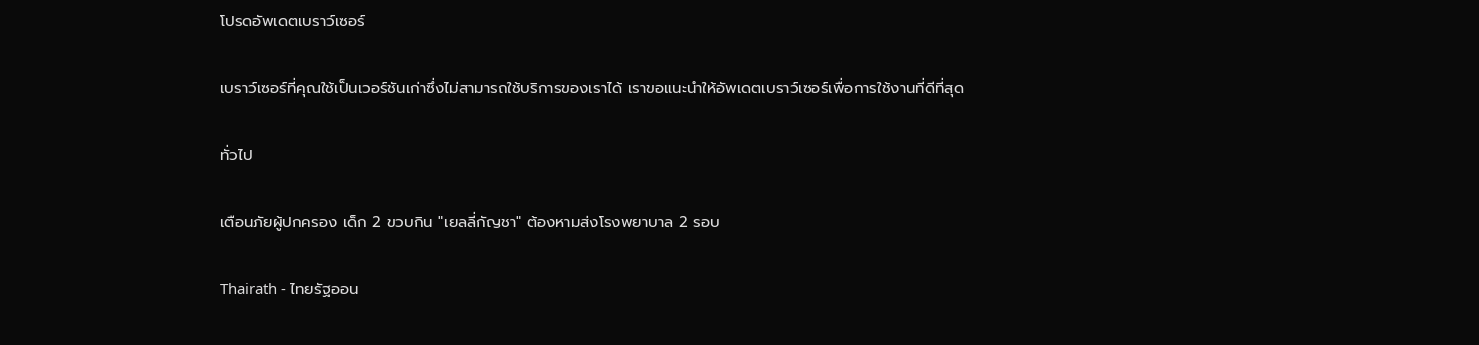โปรดอัพเดตเบราว์เซอร์

เบราว์เซอร์ที่คุณใช้เป็นเวอร์ชันเก่าซึ่งไม่สามารถใช้บริการของเราได้ เราขอแนะนำให้อัพเดตเบราว์เซอร์เพื่อการใช้งานที่ดีที่สุด

ทั่วไป

เตือนภัยผู้ปกครอง เด็ก 2 ขวบกิน "เยลลี่กัญชา" ต้องหามส่งโรงพยาบาล 2 รอบ

Thairath - ไทยรัฐออน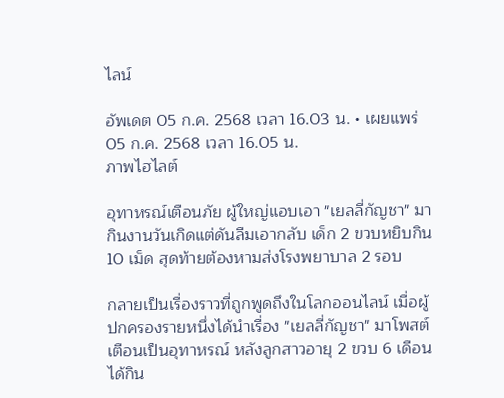ไลน์

อัพเดต 05 ก.ค. 2568 เวลา 16.03 น. • เผยแพร่ 05 ก.ค. 2568 เวลา 16.05 น.
ภาพไฮไลต์

อุทาหรณ์เตือนภัย ผู้ใหญ่แอบเอา "เยลลี่กัญชา" มากินงานวันเกิดแต่ดันลืมเอากลับ เด็ก 2 ขวบหยิบกิน 10 เม็ด สุดท้ายต้องหามส่งโรงพยาบาล 2 รอบ

กลายเป็นเรื่องราวที่ถูกพูดถึงในโลกออนไลน์ เมื่อผู้ปกครองรายหนึ่งได้นำเรื่อง "เยลลี่กัญชา" มาโพสต์เตือนเป็นอุทาหรณ์ หลังลูกสาวอายุ 2 ขวบ 6 เดือน ได้กิน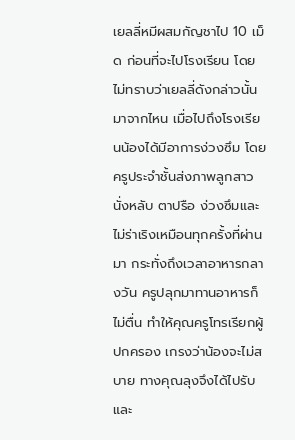เยลลี่หมีผสมกัญชาไป 10 เม็ด ก่อนที่จะไปโรงเรียน โดยไม่ทราบว่าเยลลี่ดังกล่าวนั้นมาจากไหน เมื่อไปถึงโรงเรียนน้องได้มีอาการง่วงซึม โดยครูประจำชั้นส่งภาพลูกสาวนั่งหลับ ตาปรือ ง่วงซึมและไม่ร่าเริงเหมือนทุกครั้งที่ผ่านมา กระทั่งถึงเวลาอาหารกลางวัน ครูปลุกมาทานอาหารก็ไม่ตื่น ทำให้คุณครูโทรเรียกผู้ปกครอง เกรงว่าน้องจะไม่สบาย ทางคุณลุงจึงได้ไปรับและ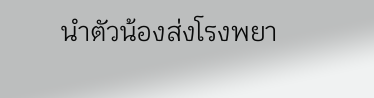นำตัวน้องส่งโรงพยา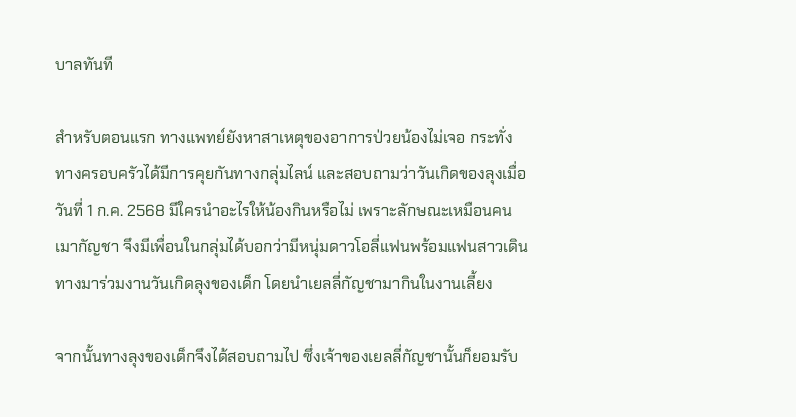บาลทันที

สำหรับตอนแรก ทางแพทย์ยังหาสาเหตุของอาการป่วยน้องไม่เจอ กระทั่งทางครอบครัวได้มีการคุยกันทางกลุ่มไลน์ และสอบถามว่าวันเกิดของลุงเมื่อวันที่ 1 ก.ค. 2568 มีใครนำอะไรให้น้องกินหรือไม่ เพราะลักษณะเหมือนคนเมากัญชา จึงมีเพื่อนในกลุ่มได้บอกว่ามีหนุ่มดาวโอลี่แฟนพร้อมแฟนสาวเดินทางมาร่วมงานวันเกิดลุงของเด็ก โดยนำเยลลี่กัญชามากินในงานเลี้ยง

จากนั้นทางลุงของเด็กจึงได้สอบถามไป ซึ่งเจ้าของเยลลี่กัญชานั้นก็ยอมรับ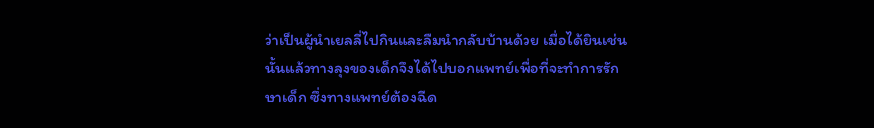ว่าเป็นผู้นำเยลลี่ไปกินและลืมนำกลับบ้านด้วย เมื่อได้ยินเช่นนั้นแล้วทางลุงของเด็กจึงได้ไปบอกแพทย์เพื่อที่จะทำการรักษาเด็ก ซึ่งทางแพทย์ต้องฉีด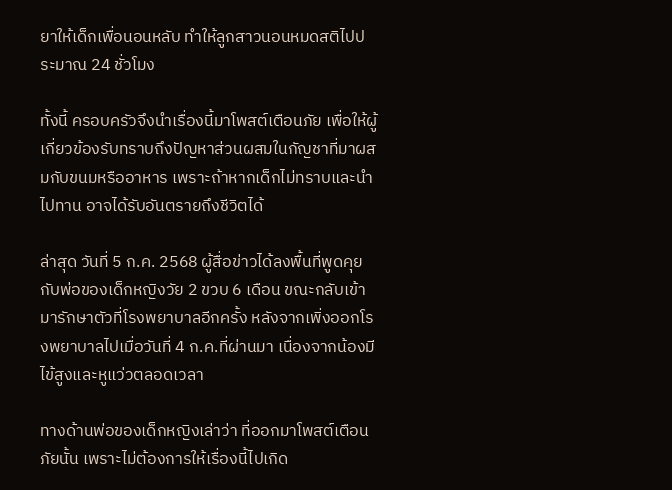ยาให้เด็กเพื่อนอนหลับ ทำให้ลูกสาวนอนหมดสติไปประมาณ 24 ชั่วโมง

ทั้งนี้ ครอบครัวจึงนำเรื่องนี้มาโพสต์เตือนภัย เพื่อให้ผู้เกี่ยวข้องรับทราบถึงปัญหาส่วนผสมในกัญชาที่มาผสมกับขนมหรืออาหาร เพราะถ้าหากเด็กไม่ทราบและนำไปทาน อาจได้รับอันตรายถึงชีวิตได้

ล่าสุด วันที่ 5 ก.ค. 2568 ผู้สื่อข่าวได้ลงพื้นที่พูดคุยกับพ่อของเด็กหญิงวัย 2 ขวบ 6 เดือน ขณะกลับเข้ามารักษาตัวที่โรงพยาบาลอีกครั้ง หลังจากเพิ่งออกโรงพยาบาลไปเมื่อวันที่ 4 ก.ค.ที่ผ่านมา เนื่องจากน้องมีไข้สูงและหูแว่วตลอดเวลา

ทางด้านพ่อของเด็กหญิงเล่าว่า ที่ออกมาโพสต์เตือนภัยนั้น เพราะไม่ต้องการให้เรื่องนี้ไปเกิด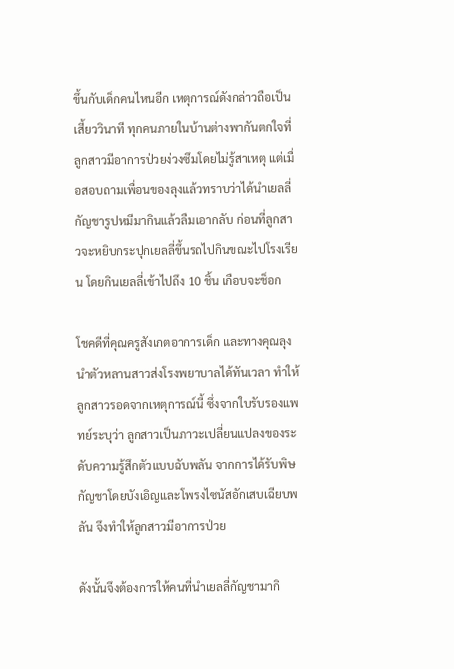ขึ้นกับเด็กคนไหนอีก เหตุการณ์ดังกล่าวถือเป็นเสี้ยววินาที ทุกคนภายในบ้านต่างพากันตกใจที่ลูกสาวมีอาการป่วยง่วงซึมโดยไม่รู้สาเหตุ แต่เมื่อสอบถามเพื่อนของลุงแล้วทราบว่าได้นำเยลลี่กัญชารูปหมีมากินแล้วลืมเอากลับ ก่อนที่ลูกสาวจะหยิบกระปุกเยลลี่ขึ้นรถไปกินขณะไปโรงเรียน โดยกินเยลลี่เข้าไปถึง 10 ชิ้น เกือบจะช็อก

โชคดีที่คุณครูสังเกตอาการเด็ก และทางคุณลุงนำตัวหลานสาวส่งโรงพยาบาลได้ทันเวลา ทำให้ลูกสาวรอดจากเหตุการณ์นี้ ซึ่งจากใบรับรองแพทย์ระบุว่า ลูกสาวเป็นภาวะเปลี่ยนแปลงของระดับความรู้สึกตัวแบบฉับพลัน จากการได้รับพิษกัญชาโดยบังเอิญและโพรงไซนัสอักเสบเฉียบพลัน จึงทำให้ลูกสาวมีอาการป่วย

ดังนั้นจึงต้องการให้คนที่นำเยลลี่กัญชามากิ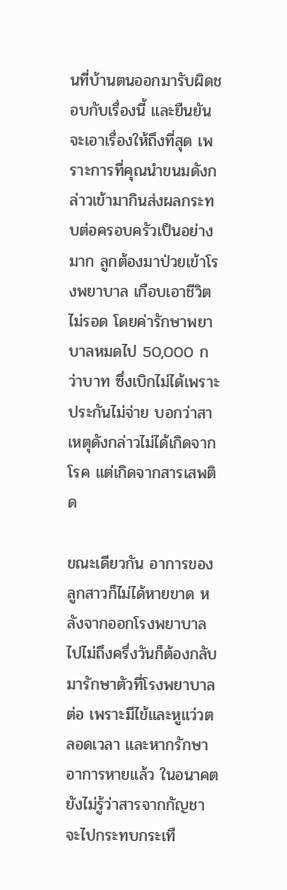นที่บ้านตนออกมารับผิดชอบกับเรื่องนี้ และยืนยันจะเอาเรื่องให้ถึงที่สุด เพราะการที่คุณนำขนมดังกล่าวเข้ามากินส่งผลกระทบต่อครอบครัวเป็นอย่างมาก ลูกต้องมาป่วยเข้าโรงพยาบาล เกือบเอาชีวิตไม่รอด โดยค่ารักษาพยาบาลหมดไป 50,000 กว่าบาท ซึ่งเบิกไม่ได้เพราะประกันไม่จ่าย บอกว่าสาเหตุดังกล่าวไม่ได้เกิดจากโรค แต่เกิดจากสารเสพติด

ขณะเดียวกัน อาการของลูกสาวก็ไม่ได้หายขาด หลังจากออกโรงพยาบาลไปไม่ถึงครึ่งวันก็ต้องกลับมารักษาตัวที่โรงพยาบาลต่อ เพราะมีไข้และหูแว่วตลอดเวลา และหากรักษาอาการหายแล้ว ในอนาคตยังไม่รู้ว่าสารจากกัญชาจะไปกระทบกระเทื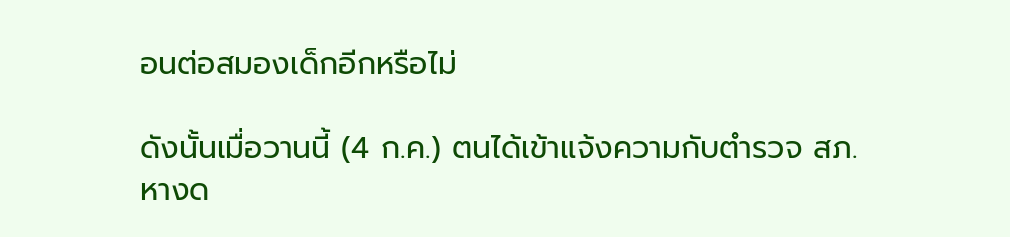อนต่อสมองเด็กอีกหรือไม่

ดังนั้นเมื่อวานนี้ (4 ก.ค.) ตนได้เข้าแจ้งความกับตำรวจ สภ.หางด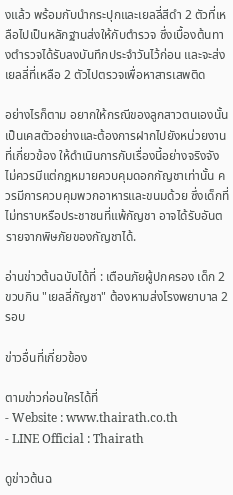งแล้ว พร้อมกับนำกระปุกและเยลลี่สีดำ 2 ตัวที่เหลือไปเป็นหลักฐานส่งให้กับตำรวจ ซึ่งเบื้องต้นทางตำรวจได้รับลงบันทึกประจำวันไว้ก่อน และจะส่งเยลลี่ที่เหลือ 2 ตัวไปตรวจเพื่อหาสารเสพติด

อย่างไรก็ตาม อยากให้กรณีของลูกสาวตนเองนั้นเป็นเคสตัวอย่างและต้องการฝากไปยังหน่วยงานที่เกี่ยวข้อง ให้ดำเนินการกับเรื่องนี้อย่างจริงจัง ไม่ควรมีแต่กฎหมายควบคุมดอกกัญชาเท่านั้น ควรมีการควบคุมพวกอาหารและขนมด้วย ซึ่งเด็กที่ไม่ทราบหรือประชาชนที่แพ้กัญชา อาจได้รับอันตรายจากพิษภัยของกัญชาได้.

อ่านข่าวต้นฉบับได้ที่ : เตือนภัยผู้ปกครอง เด็ก 2 ขวบกิน "เยลลี่กัญชา" ต้องหามส่งโรงพยาบาล 2 รอบ

ข่าวอื่นที่เกี่ยวข้อง

ตามข่าวก่อนใครได้ที่
- Website : www.thairath.co.th
- LINE Official : Thairath

ดูข่าวต้นฉ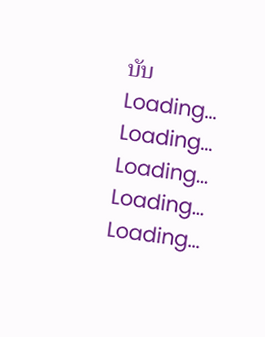บับ
Loading...
Loading...
Loading...
Loading...
Loading...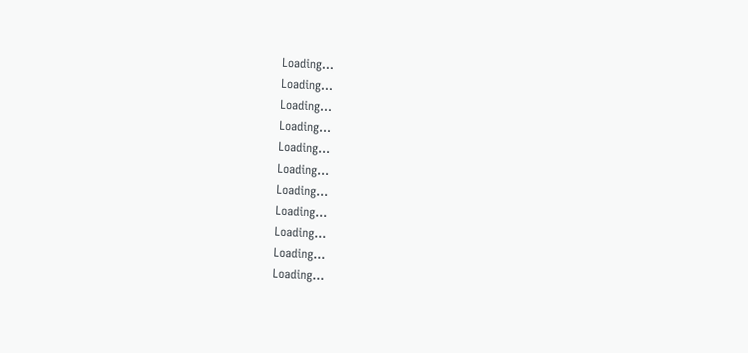Loading...
Loading...
Loading...
Loading...
Loading...
Loading...
Loading...
Loading...
Loading...
Loading...
Loading...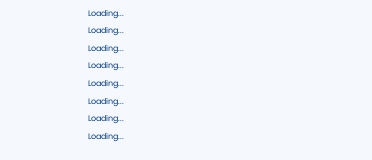Loading...
Loading...
Loading...
Loading...
Loading...
Loading...
Loading...
Loading...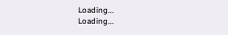Loading...
Loading...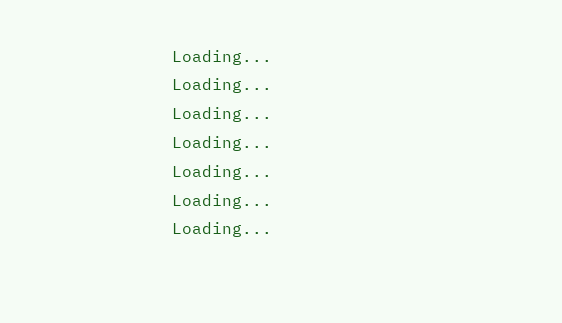Loading...
Loading...
Loading...
Loading...
Loading...
Loading...
Loading...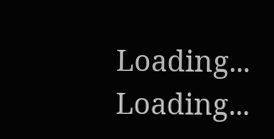Loading...
Loading...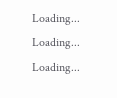Loading...
Loading...
Loading...